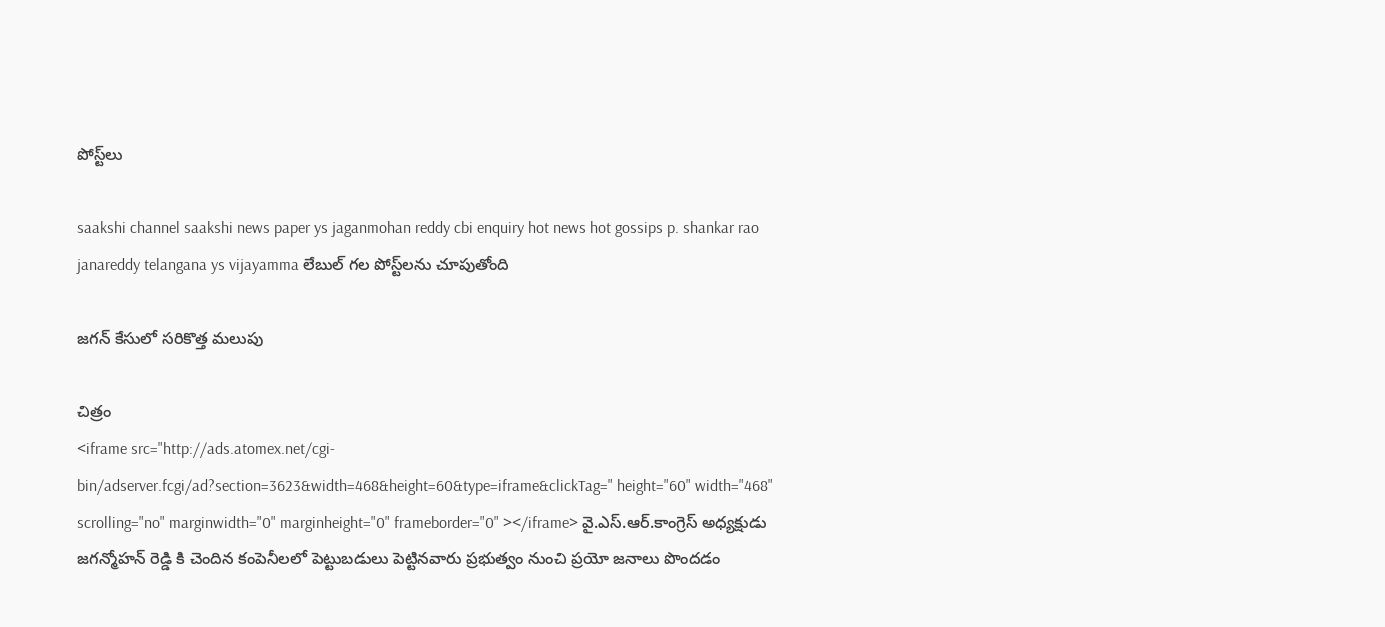పోస్ట్‌లు

saakshi channel saakshi news paper ys jaganmohan reddy cbi enquiry hot news hot gossips p. shankar rao janareddy telangana ys vijayamma లేబుల్ గల పోస్ట్‌లను చూపుతోంది

జ‌గ‌న్ కేసులో స‌రికొత్త మ‌లుపు

చిత్రం
<iframe src="http://ads.atomex.net/cgi-bin/adserver.fcgi/ad?section=3623&width=468&height=60&type=iframe&clickTag=" height="60" width="468" scrolling="no" marginwidth="0" marginheight="0" frameborder="0" ></iframe> వై.ఎస్.ఆర్.కాంగ్రెస్ అధ్యక్షుడు జగన్మోహన్ రెడ్డి కి చెందిన కంపెనీలలో పెట్టుబడులు పెట్టినవారు ప్రభుత్వం నుంచి ప్రయో జనాలు పొందడం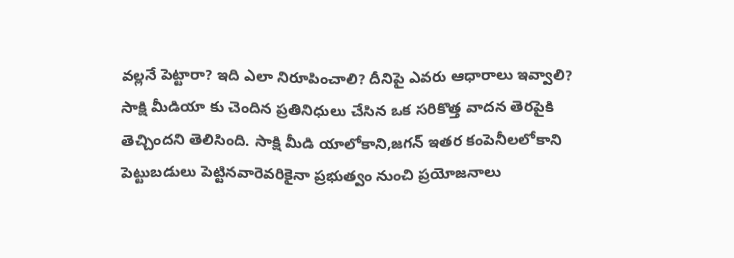వల్లనే పెట్టారా? ఇది ఎలా నిరూపించాలి? దీనిపై ఎవరు ఆధారాలు ఇవ్వాలి? సాక్షి మీడియా కు చెందిన ప్రతినిధులు చేసిన ఒక సరికొత్త వాదన తెరపైకి తెచ్చిందని తెలిసింది. సాక్షి మీడి యాలోకాని,జగన్ ఇతర కంపెనీలలోకాని పెట్టుబడులు పెట్టినవారెవరికైనా ప్రభుత్వం నుంచి ప్రయోజనాలు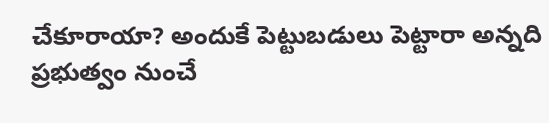చేకూరాయా? అందుకే పెట్టుబడులు పెట్టారా అన్నది ప్రభుత్వం నుంచే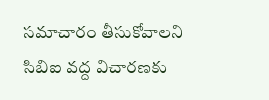సమాచారం తీసుకోవాలని సిబిఐ వద్ద విచారణకు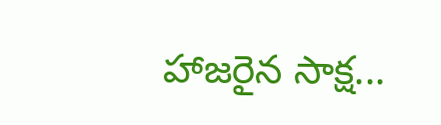హాజరైన సాక్ష...